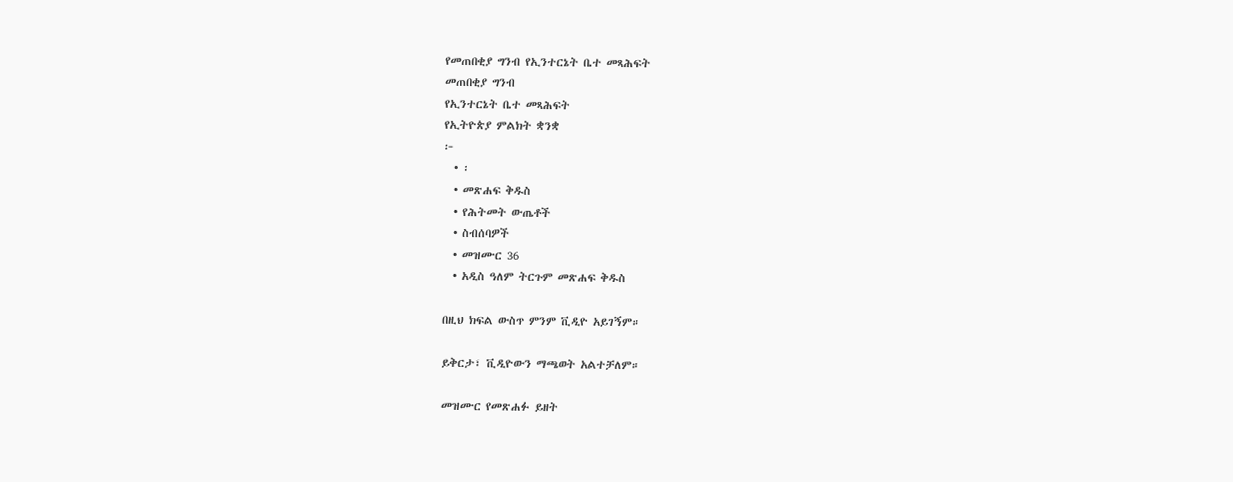የመጠበቂያ ግንብ የኢንተርኔት ቤተ መጻሕፍት
መጠበቂያ ግንብ
የኢንተርኔት ቤተ መጻሕፍት
የኢትዮጵያ ምልክት ቋንቋ
፦
  • ፡
  • መጽሐፍ ቅዱስ
  • የሕትመት ውጤቶች
  • ስብሰባዎች
  • መዝሙር 36
  • አዲስ ዓለም ትርጉም መጽሐፍ ቅዱስ

በዚህ ክፍል ውስጥ ምንም ቪዲዮ አይገኝም።

ይቅርታ፣ ቪዲዮውን ማጫወት አልተቻለም።

መዝሙር የመጽሐፉ ይዘት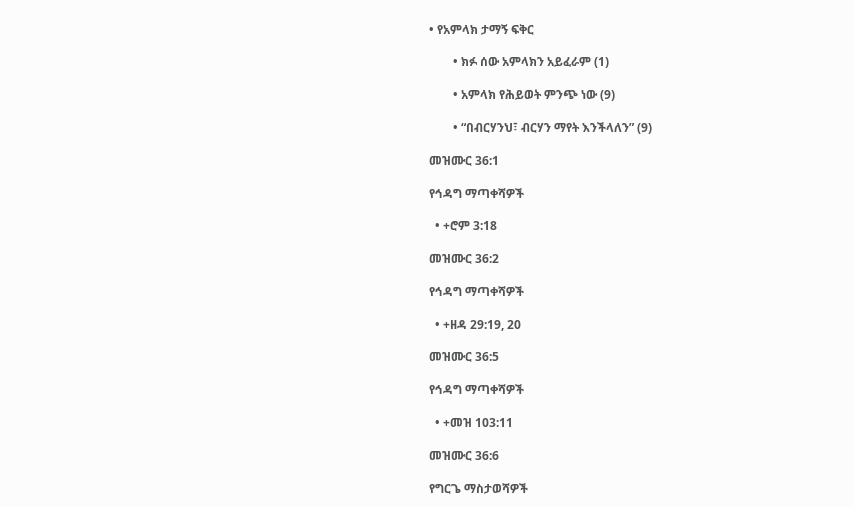• የአምላክ ታማኝ ፍቅር

        • ክፉ ሰው አምላክን አይፈራም (1)

        • አምላክ የሕይወት ምንጭ ነው (9)

        • “በብርሃንህ፣ ብርሃን ማየት እንችላለን” (9)

መዝሙር 36:1

የኅዳግ ማጣቀሻዎች

  • +ሮም 3:18

መዝሙር 36:2

የኅዳግ ማጣቀሻዎች

  • +ዘዳ 29:19, 20

መዝሙር 36:5

የኅዳግ ማጣቀሻዎች

  • +መዝ 103:11

መዝሙር 36:6

የግርጌ ማስታወሻዎች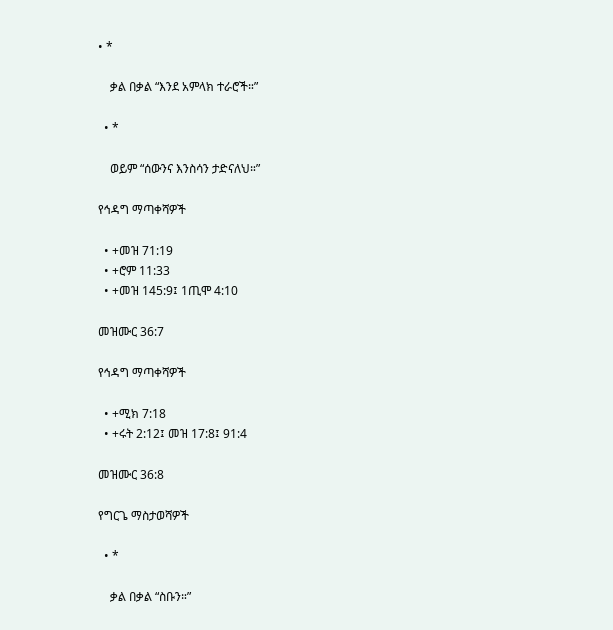• *

    ቃል በቃል “እንደ አምላክ ተራሮች።”

  • *

    ወይም “ሰውንና እንስሳን ታድናለህ።”

የኅዳግ ማጣቀሻዎች

  • +መዝ 71:19
  • +ሮም 11:33
  • +መዝ 145:9፤ 1ጢሞ 4:10

መዝሙር 36:7

የኅዳግ ማጣቀሻዎች

  • +ሚክ 7:18
  • +ሩት 2:12፤ መዝ 17:8፤ 91:4

መዝሙር 36:8

የግርጌ ማስታወሻዎች

  • *

    ቃል በቃል “ስቡን።”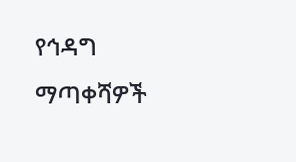የኅዳግ ማጣቀሻዎች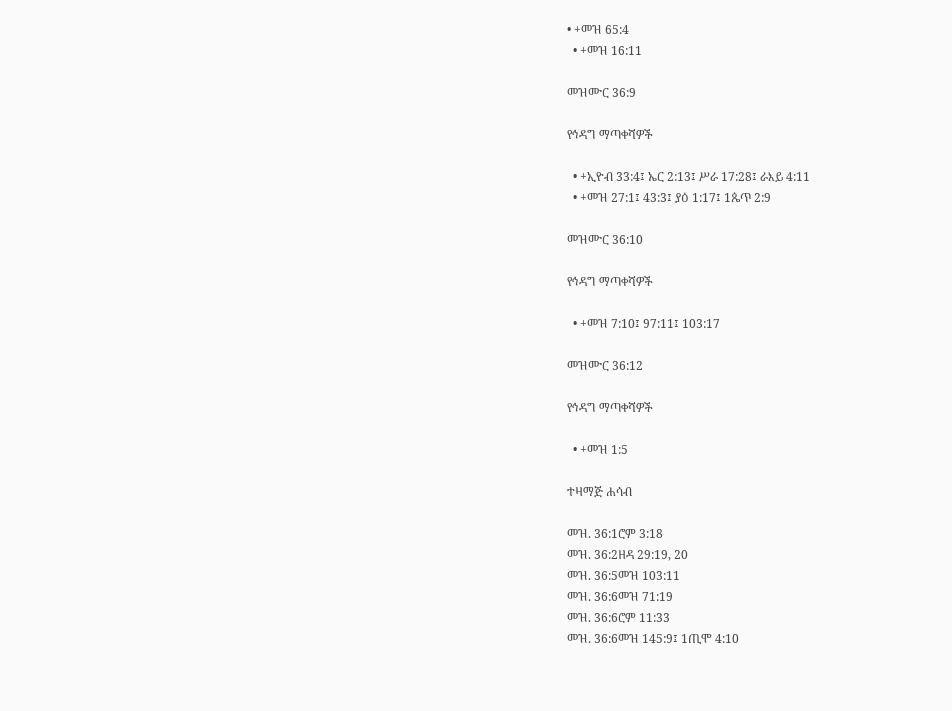• +መዝ 65:4
  • +መዝ 16:11

መዝሙር 36:9

የኅዳግ ማጣቀሻዎች

  • +ኢዮብ 33:4፤ ኤር 2:13፤ ሥራ 17:28፤ ራእይ 4:11
  • +መዝ 27:1፤ 43:3፤ ያዕ 1:17፤ 1ጴጥ 2:9

መዝሙር 36:10

የኅዳግ ማጣቀሻዎች

  • +መዝ 7:10፤ 97:11፤ 103:17

መዝሙር 36:12

የኅዳግ ማጣቀሻዎች

  • +መዝ 1:5

ተዛማጅ ሐሳብ

መዝ. 36:1ሮም 3:18
መዝ. 36:2ዘዳ 29:19, 20
መዝ. 36:5መዝ 103:11
መዝ. 36:6መዝ 71:19
መዝ. 36:6ሮም 11:33
መዝ. 36:6መዝ 145:9፤ 1ጢሞ 4:10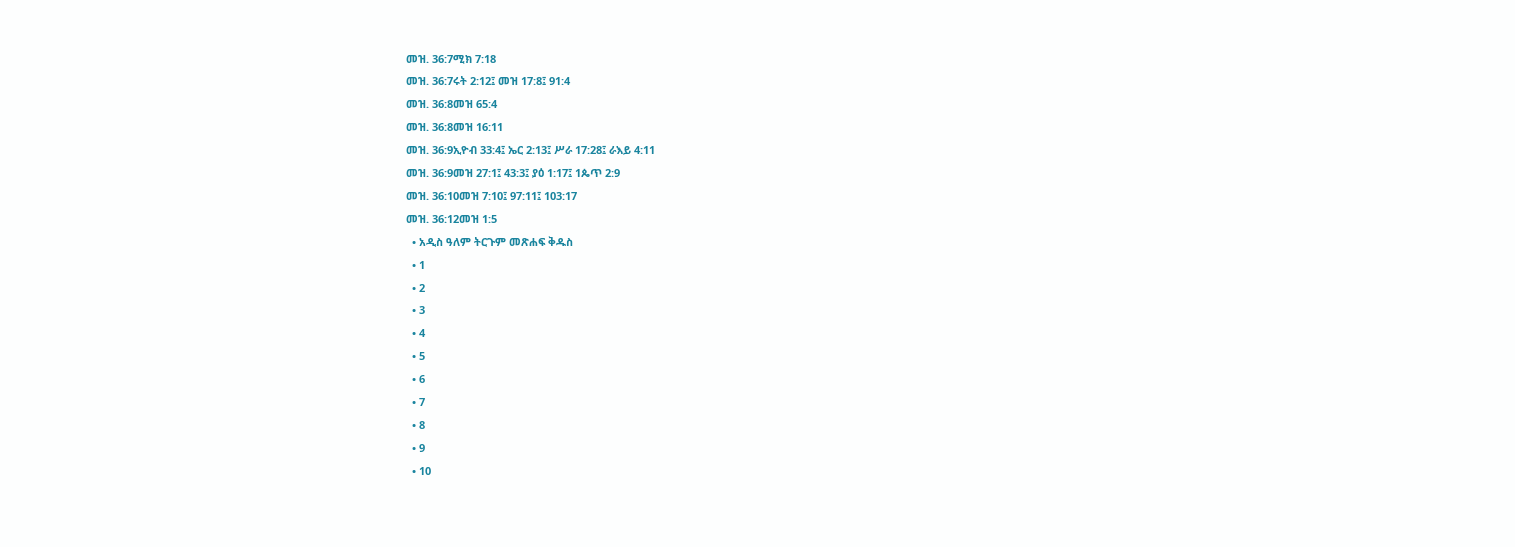መዝ. 36:7ሚክ 7:18
መዝ. 36:7ሩት 2:12፤ መዝ 17:8፤ 91:4
መዝ. 36:8መዝ 65:4
መዝ. 36:8መዝ 16:11
መዝ. 36:9ኢዮብ 33:4፤ ኤር 2:13፤ ሥራ 17:28፤ ራእይ 4:11
መዝ. 36:9መዝ 27:1፤ 43:3፤ ያዕ 1:17፤ 1ጴጥ 2:9
መዝ. 36:10መዝ 7:10፤ 97:11፤ 103:17
መዝ. 36:12መዝ 1:5
  • አዲስ ዓለም ትርጉም መጽሐፍ ቅዱስ
  • 1
  • 2
  • 3
  • 4
  • 5
  • 6
  • 7
  • 8
  • 9
  • 10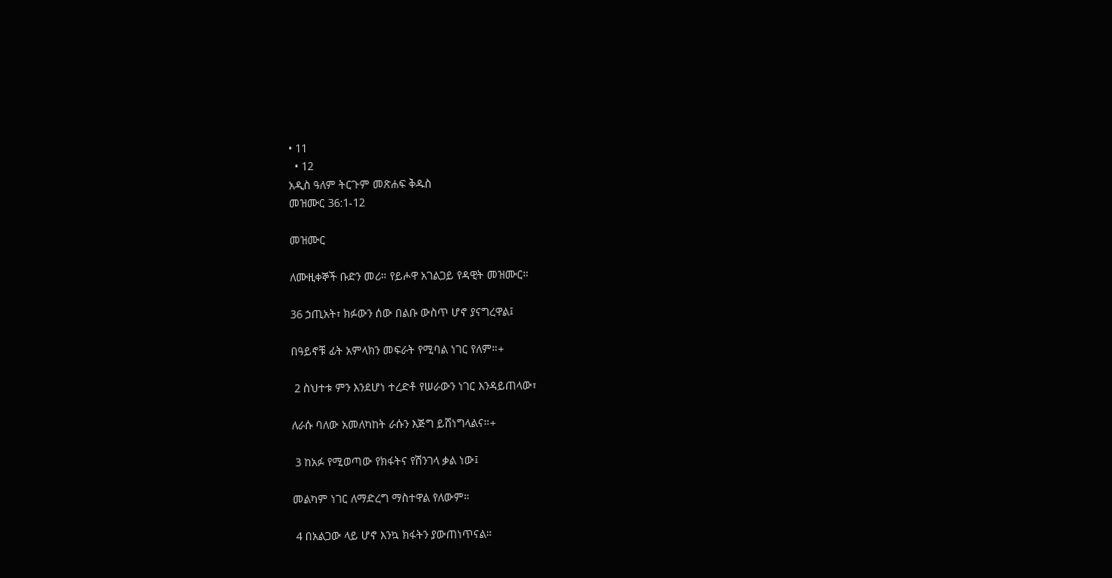• 11
  • 12
አዲስ ዓለም ትርጉም መጽሐፍ ቅዱስ
መዝሙር 36:1-12

መዝሙር

ለሙዚቀኞች ቡድን መሪ። የይሖዋ አገልጋይ የዳዊት መዝሙር።

36 ኃጢአት፣ ክፉውን ሰው በልቡ ውስጥ ሆኖ ያናግረዋል፤

በዓይኖቹ ፊት አምላክን መፍራት የሚባል ነገር የለም።+

 2 ስህተቱ ምን እንደሆነ ተረድቶ የሠራውን ነገር እንዳይጠላው፣

ለራሱ ባለው አመለካከት ራሱን እጅግ ይሸነግላልና።+

 3 ከአፉ የሚወጣው የክፋትና የሽንገላ ቃል ነው፤

መልካም ነገር ለማድረግ ማስተዋል የለውም።

 4 በአልጋው ላይ ሆኖ እንኳ ክፋትን ያውጠነጥናል።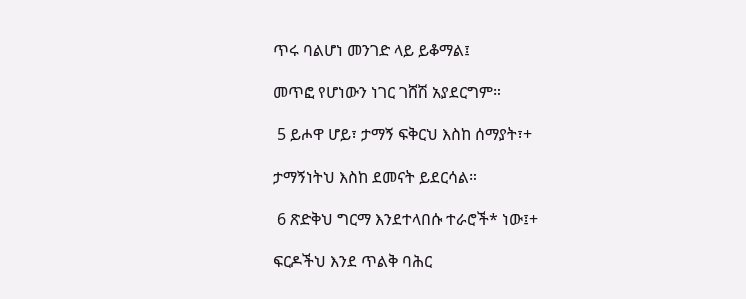ጥሩ ባልሆነ መንገድ ላይ ይቆማል፤

መጥፎ የሆነውን ነገር ገሸሽ አያደርግም።

 5 ይሖዋ ሆይ፣ ታማኝ ፍቅርህ እስከ ሰማያት፣+

ታማኝነትህ እስከ ደመናት ይደርሳል።

 6 ጽድቅህ ግርማ እንደተላበሱ ተራሮች* ነው፤+

ፍርዶችህ እንደ ጥልቅ ባሕር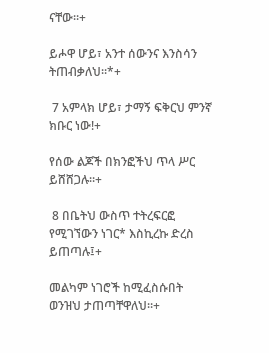ናቸው።+

ይሖዋ ሆይ፣ አንተ ሰውንና እንስሳን ትጠብቃለህ።*+

 7 አምላክ ሆይ፣ ታማኝ ፍቅርህ ምንኛ ክቡር ነው!+

የሰው ልጆች በክንፎችህ ጥላ ሥር ይሸሸጋሉ።+

 8 በቤትህ ውስጥ ተትረፍርፎ የሚገኘውን ነገር* እስኪረኩ ድረስ ይጠጣሉ፤+

መልካም ነገሮች ከሚፈስሱበት ወንዝህ ታጠጣቸዋለህ።+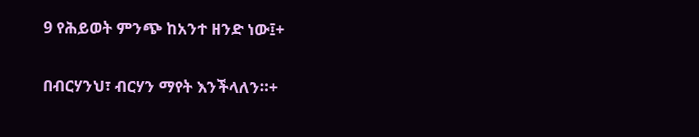9 የሕይወት ምንጭ ከአንተ ዘንድ ነው፤+

በብርሃንህ፣ ብርሃን ማየት እንችላለን።+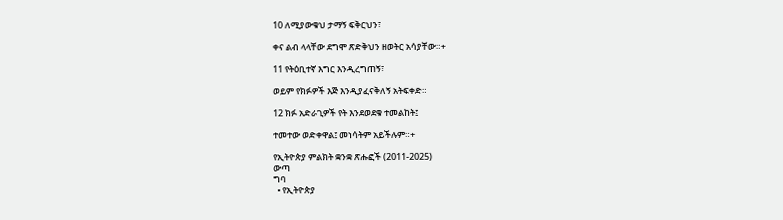10 ለሚያውቁህ ታማኝ ፍቅርህን፣

ቀና ልብ ላላቸው ደግሞ ጽድቅህን ዘወትር አሳያቸው።+

11 የትዕቢተኛ እግር እንዲረግጠኝ፣

ወይም የክፉዎች እጅ እንዲያፈናቅለኝ አትፍቀድ።

12 ክፉ አድራጊዎች የት እንደወደቁ ተመልከት፤

ተመተው ወድቀዋል፤ መነሳትም አይችሉም።+

የኢትዮጵያ ምልክት ቋንቋ ጽሑፎች (2011-2025)
ውጣ
ግባ
  • የኢትዮጵያ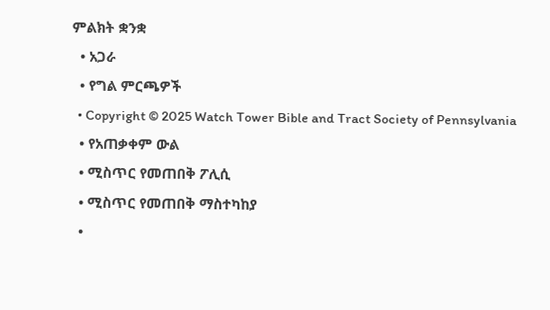ምልክት ቋንቋ
  • አጋራ
  • የግል ምርጫዎች
  • Copyright © 2025 Watch Tower Bible and Tract Society of Pennsylvania
  • የአጠቃቀም ውል
  • ሚስጥር የመጠበቅ ፖሊሲ
  • ሚስጥር የመጠበቅ ማስተካከያ
  •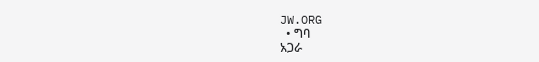JW.ORG
  • ግባ
አጋራ